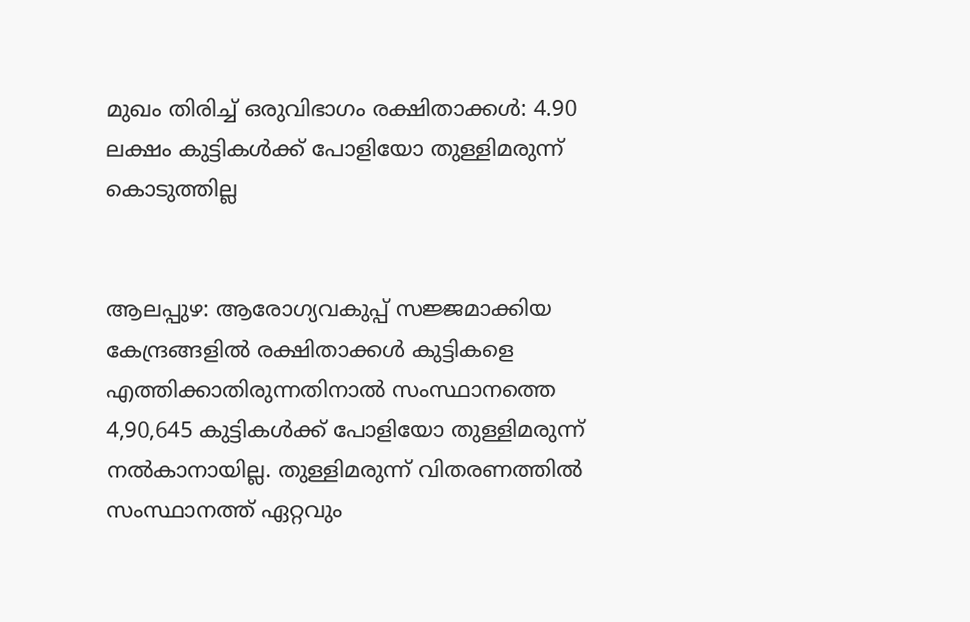മുഖം തിരിച്ച്‌ ഒരുവിഭാഗം രക്ഷിതാക്കള്‍: 4.90 ലക്ഷം കുട്ടികള്‍ക്ക് പോളിയോ തുള്ളിമരുന്ന് കൊടുത്തില്ല


ആലപ്പുഴ: ആരോഗ്യവകുപ്പ് സജ്ജമാക്കിയ കേന്ദ്രങ്ങളില്‍ രക്ഷിതാക്കള്‍ കുട്ടികളെ എത്തിക്കാതിരുന്നതിനാല്‍ സംസ്ഥാനത്തെ 4,90,645 കുട്ടികള്‍ക്ക് പോളിയോ തുള്ളിമരുന്ന് നല്‍കാനായില്ല. തുള്ളിമരുന്ന് വിതരണത്തില്‍ സംസ്ഥാനത്ത് ഏറ്റവും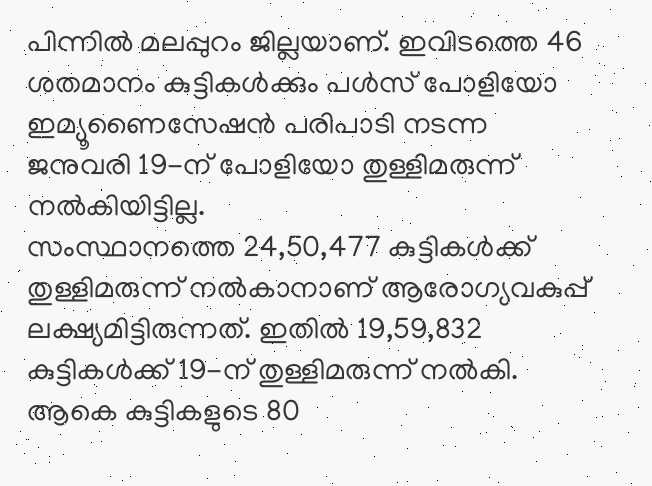പിന്നില്‍ മലപ്പുറം ജില്ലയാണ്. ഇവിടത്തെ 46 ശതമാനം കുട്ടികള്‍ക്കും പള്‍സ് പോളിയോ ഇമ്യൂണൈസേഷന്‍ പരിപാടി നടന്ന ജനുവരി 19-ന് പോളിയോ തുള്ളിമരുന്ന് നല്‍കിയിട്ടില്ല.
സംസ്ഥാനത്തെ 24,50,477 കുട്ടികള്‍ക്ക് തുള്ളിമരുന്ന് നല്‍കാനാണ് ആരോഗ്യവകുപ്പ് ലക്ഷ്യമിട്ടിരുന്നത്. ഇതില്‍ 19,59,832 കുട്ടികള്‍ക്ക് 19-ന് തുള്ളിമരുന്ന് നല്‍കി. ആകെ കുട്ടികളുടെ 80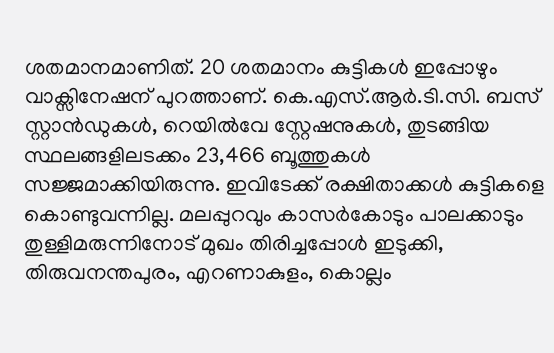ശതമാനമാണിത്. 20 ശതമാനം കുട്ടികള്‍ ഇപ്പോഴും വാക്സിനേഷന് പുറത്താണ്. കെ.എസ്.ആര്‍.ടി.സി. ബസ് സ്റ്റാന്‍ഡുകള്‍, റെയില്‍വേ സ്റ്റേഷനുകള്‍, തുടങ്ങിയ സ്ഥലങ്ങളിലടക്കം 23,466 ബൂത്തുകള്‍ സജ്ജമാക്കിയിരുന്നു. ഇവിടേക്ക് രക്ഷിതാക്കള്‍ കുട്ടികളെ കൊണ്ടുവന്നില്ല. മലപ്പുറവും കാസര്‍കോടും പാലക്കാടും തുള്ളിമരുന്നിനോട് മുഖം തിരിച്ചപ്പോള്‍ ഇടുക്കി, തിരുവനന്തപുരം, എറണാകുളം, കൊല്ലം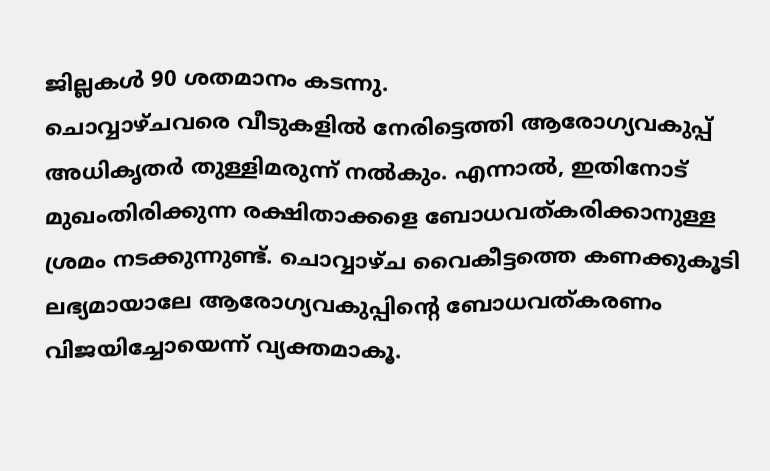ജില്ലകള്‍ 90 ശതമാനം കടന്നു.
ചൊവ്വാഴ്ചവരെ വീടുകളില്‍ നേരിട്ടെത്തി ആരോഗ്യവകുപ്പ് അധികൃതര്‍ തുള്ളിമരുന്ന് നല്‍കും. എന്നാല്‍, ഇതിനോട് മുഖംതിരിക്കുന്ന രക്ഷിതാക്കളെ ബോധവത്കരിക്കാനുള്ള ശ്രമം നടക്കുന്നുണ്ട്. ചൊവ്വാഴ്ച വൈകീട്ടത്തെ കണക്കുകൂടി ലഭ്യമായാലേ ആരോഗ്യവകുപ്പിന്റെ ബോധവത്കരണം വിജയിച്ചോയെന്ന് വ്യക്തമാകൂ.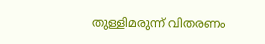തുള്ളിമരുന്ന് വിതരണം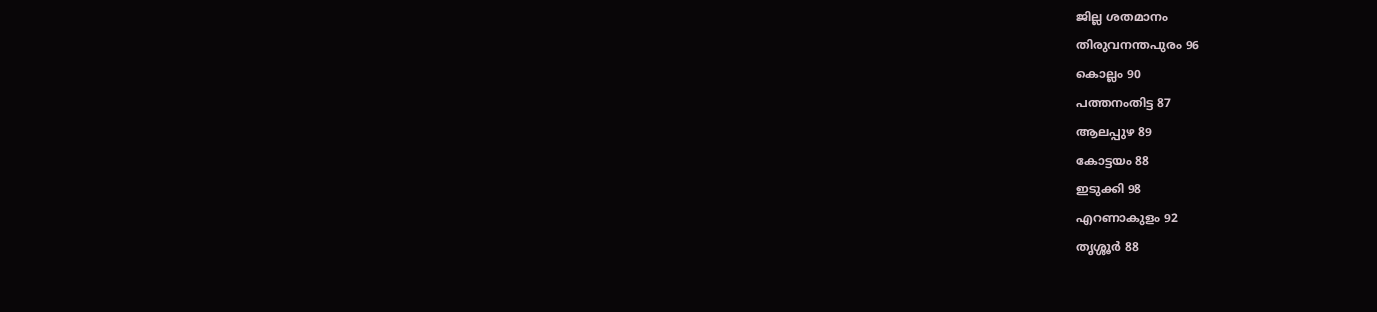ജില്ല ശതമാനം
തിരുവനന്തപുരം 96
കൊല്ലം 90
പത്തനംതിട്ട 87
ആലപ്പുഴ 89
കോട്ടയം 88
ഇടുക്കി 98
എറണാകുളം 92
തൃശ്ശൂര്‍ 88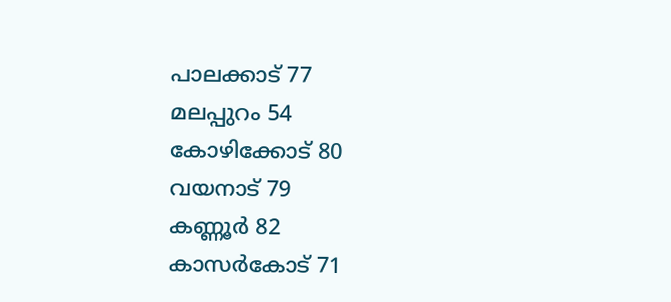പാലക്കാട് 77
മലപ്പുറം 54
കോഴിക്കോട് 80
വയനാട് 79
കണ്ണൂര്‍ 82
കാസര്‍കോട് 71